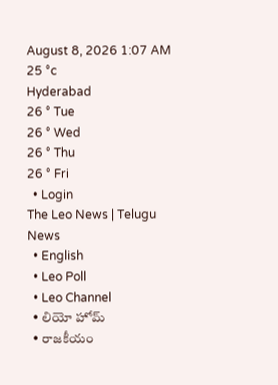August 8, 2026 1:07 AM
25 °c
Hyderabad
26 ° Tue
26 ° Wed
26 ° Thu
26 ° Fri
  • Login
The Leo News | Telugu News
  • English
  • Leo Poll
  • Leo Channel
  • లియో హోమ్
  • రాజకీయం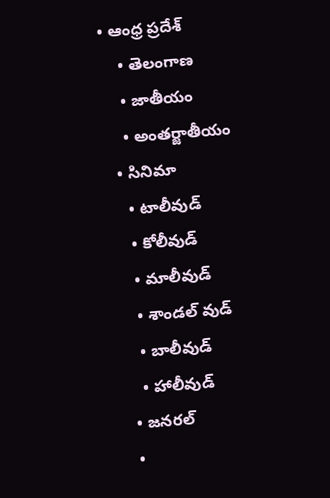• ఆంధ్ర ప్రదేశ్
    • తెలంగాణ
    • జాతీయం
    • అంతర్జాతీయం
  • సినిమా
    • టాలీవుడ్
    • కోలీవుడ్
    • మాలీవుడ్
    • శాండల్ వుడ్
    • బాలీవుడ్
    • హాలీవుడ్
  • జనరల్
  •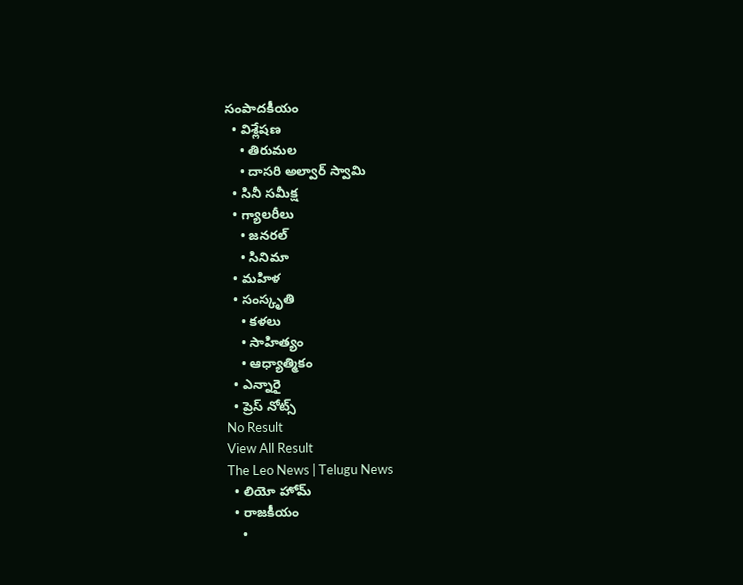సంపాదకీయం
  • విశ్లేషణ
    • తిరుమల
    • దాసరి అల్వార్ స్వామి
  • సినీ సమీక్ష
  • గ్యాలరీలు
    • జనరల్
    • సినిమా
  • మహిళ
  • సంస్కృతి
    • కళలు
    • సాహిత్యం
    • ఆధ్యాత్మికం
  • ఎన్నారై
  • ప్రెస్ నోట్స్
No Result
View All Result
The Leo News | Telugu News
  • లియో హోమ్
  • రాజకీయం
    •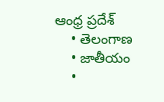ఆంధ్ర ప్రదేశ్
    • తెలంగాణ
    • జాతీయం
    •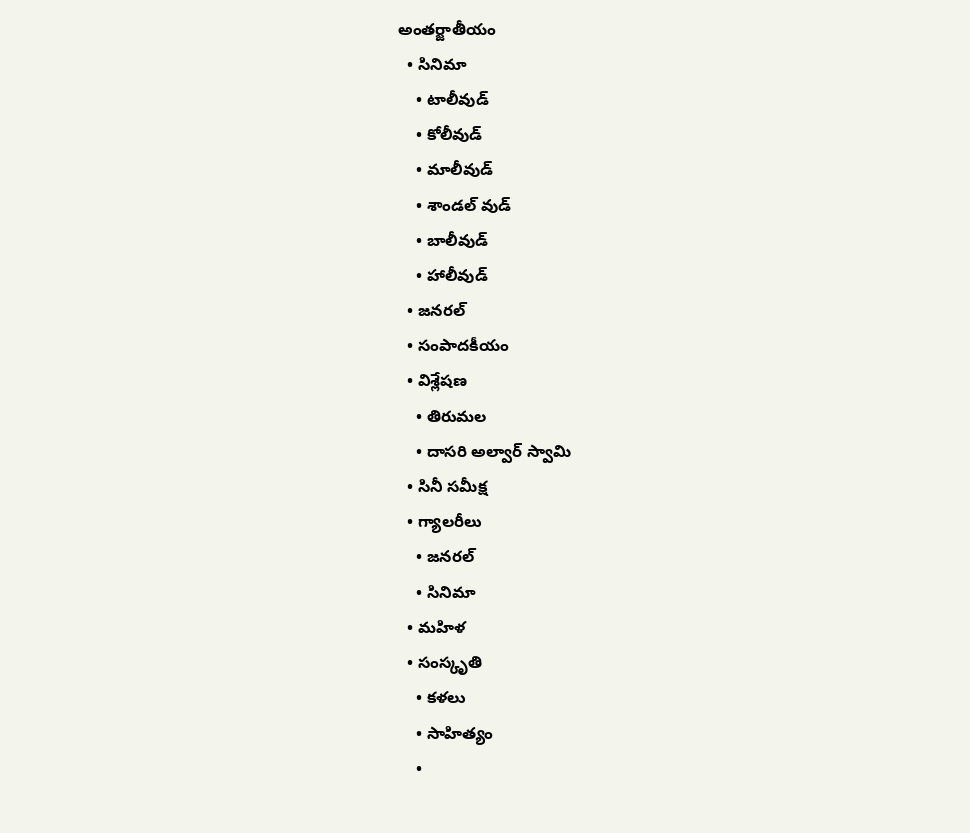అంతర్జాతీయం
  • సినిమా
    • టాలీవుడ్
    • కోలీవుడ్
    • మాలీవుడ్
    • శాండల్ వుడ్
    • బాలీవుడ్
    • హాలీవుడ్
  • జనరల్
  • సంపాదకీయం
  • విశ్లేషణ
    • తిరుమల
    • దాసరి అల్వార్ స్వామి
  • సినీ సమీక్ష
  • గ్యాలరీలు
    • జనరల్
    • సినిమా
  • మహిళ
  • సంస్కృతి
    • కళలు
    • సాహిత్యం
    •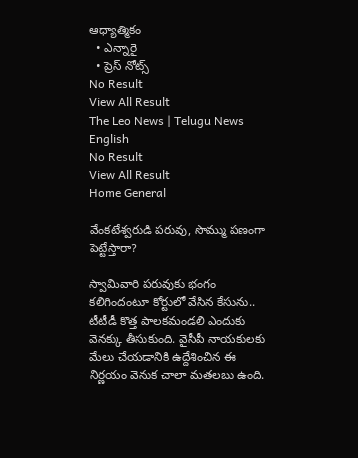ఆధ్యాత్మికం
  • ఎన్నారై
  • ప్రెస్ నోట్స్
No Result
View All Result
The Leo News | Telugu News
English
No Result
View All Result
Home General

వేంకటేశ్వరుడి పరువు, సొమ్ము పణంగా పెట్టేస్తారా?

స్వామివారి పరువుకు భంగం కలిగిందంటూ కోర్టులో వేసిన కేసును.. టీటీడీ కొత్త పాలకమండలి ఎందుకు వెనక్కు తీసుకుంది. వైసీపీ నాయకులకు మేలు చేయడానికి ఉద్దేశించిన ఈ నిర్ణయం వెనుక చాలా మతలబు ఉంది.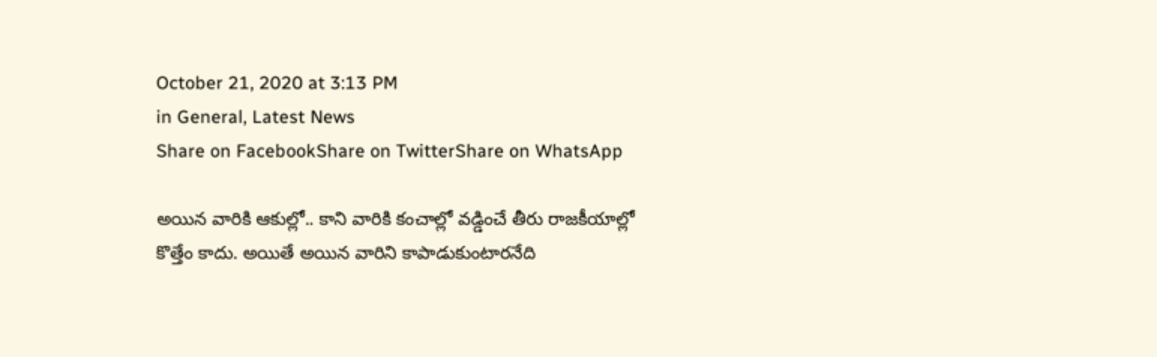October 21, 2020 at 3:13 PM
in General, Latest News
Share on FacebookShare on TwitterShare on WhatsApp

అయిన వారికి ఆకుల్లో.. కాని వారికి కంచాల్లో వడ్డించే తీరు రాజకీయాల్లో కొత్తేం కాదు. అయితే అయిన వారిని కాపాడుకుంటారనేది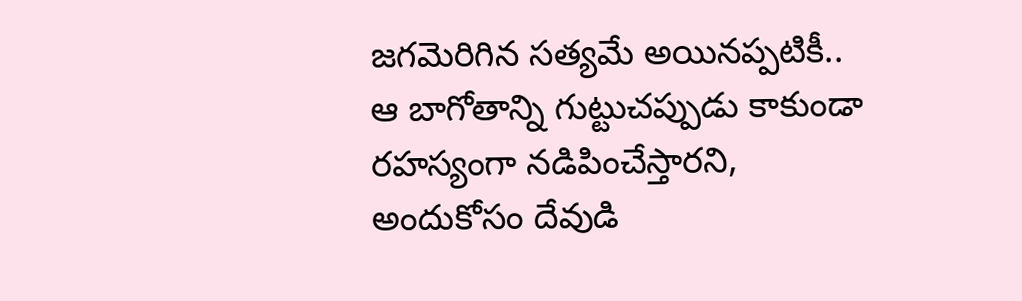జగమెరిగిన సత్యమే అయినప్పటికీ.. ఆ బాగోతాన్ని గుట్టుచప్పుడు కాకుండా రహస్యంగా నడిపించేస్తారని, అందుకోసం దేవుడి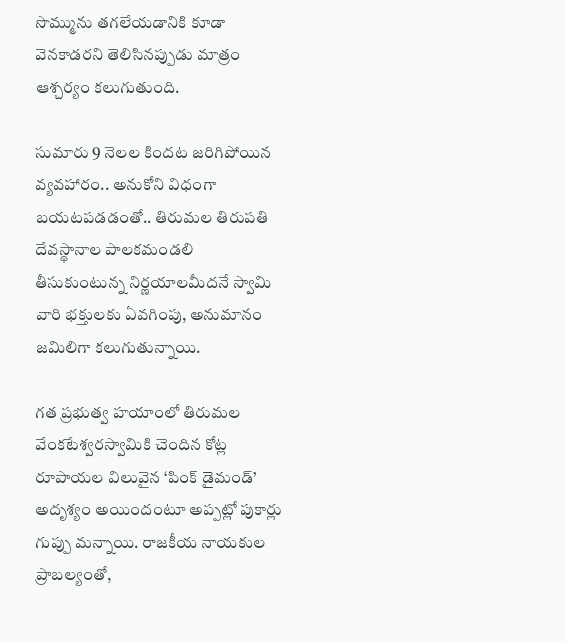సొమ్మును తగలేయడానికి కూడా వెనకాడరని తెలిసినప్పుడు మాత్రం ఆశ్చర్యం కలుగుతుంది.

సుమారు 9 నెలల కిందట జరిగిపోయిన వ్యవహారం.. అనుకోని విధంగా బయటపడడంతో.. తిరుమల తిరుపతి దేవస్థానాల పాలకమండలి తీసుకుంటున్న నిర్ణయాలమీదనే స్వామి వారి భక్తులకు ఏవగింపు, అనుమానం జమిలిగా కలుగుతున్నాయి.

గత ప్రభుత్వ హయాంలో తిరుమల వేంకటేశ్వరస్వామికి చెందిన కోట్ల రూపాయల విలువైన ‘పింక్ డైమండ్’ అదృశ్యం అయిందంటూ అప్పట్లో పుకార్లు గుప్పు మన్నాయి. రాజకీయ నాయకుల  ప్రాబల్యంతో,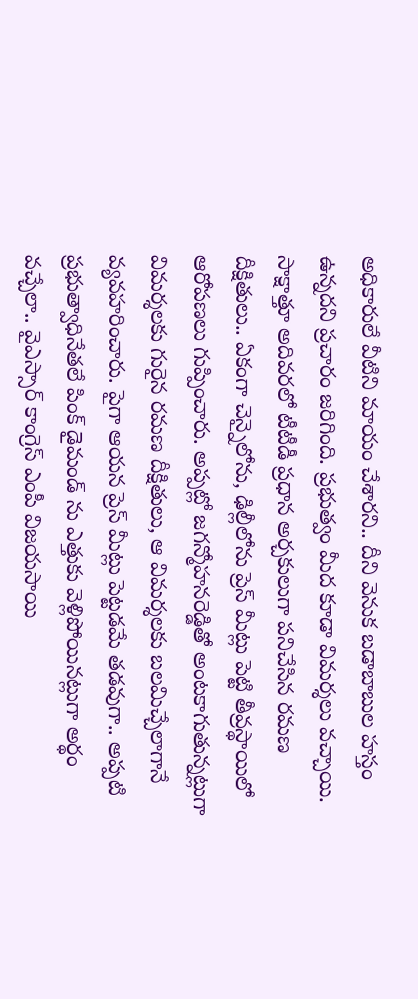అధికారులే వీటిని మాయం చేశారని.. దీని వెనుక బడాబాబుల హస్తం ఉన్నదని ప్రచారం జరిగింది. ప్రభుత్వం మీద కూడా విమర్శలు వచ్చాయి. సాక్షాత్తూ అదివరలో టీటీడీ ప్రధాన అర్చకులుగా పనిచేసిన రమణ దీక్షితులు.. ఏకంగా చెన్నైలోను, ఢిల్లీలోను ప్రెస్ మీట్లు పెట్టి తీవ్రస్థాయిలో ఆరోపణలు గుప్పించారు. అప్పట్లో జగన్మోహనరెడ్డితో అంటకాగుతున్నట్లుగా విమర్శలకు గురైన రమణ దీక్షితులు, ఆ విమర్శలకు బలమిచ్చేలాగానే వ్యవహరించారు. పైగా ఆయన ప్రెస్ మీట్లు పెట్టడమే తడవుగా.. అప్పటి ప్రభుత్వాధినేతలే పింక్ డైమండ్ ను ఎత్తుకు వెళ్లిపోయినట్లుగా అర్థం వచ్చేలా.. వైఎస్సార్ కాంగ్రెస్ ఎంపీ విజయసాయి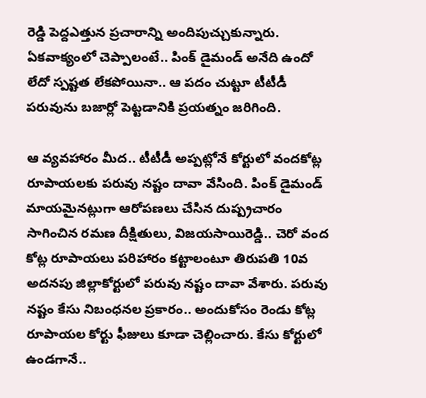రెడ్డి పెద్దఎత్తున ప్రచారాన్ని అందిపుచ్చుకున్నారు. ఏకవాక్యంలో చెప్పాలంటే.. పింక్ డైమండ్ అనేది ఉందో లేదో స్పష్టత లేకపోయినా.. ఆ పదం చుట్టూ టీటీడీ పరువును బజార్లో పెట్టడానికి ప్రయత్నం జరిగింది.

ఆ వ్యవహారం మీద.. టీటీడీ అప్పట్లోనే కోర్టులో వందకోట్ల రూపాయలకు పరువు నష్టం దావా వేసింది. పింక్ డైమండ్ మాయమైనట్లుగా ఆరోపణలు చేసిన దుష్ప్రచారం సాగించిన రమణ దీక్షితులు, విజయసాయిరెడ్డి.. చెరో వంద కోట్ల రూపాయలు పరిహారం కట్టాలంటూ తిరుపతి 10వ అదనపు జిల్లాకోర్టులో పరువు నష్టం దావా వేశారు. పరువు నష్టం కేసు నిబంధనల ప్రకారం.. అందుకోసం రెండు కోట్ల రూపాయల కోర్టు ఫీజులు కూడా చెల్లించారు. కేసు కోర్టులో ఉండగానే..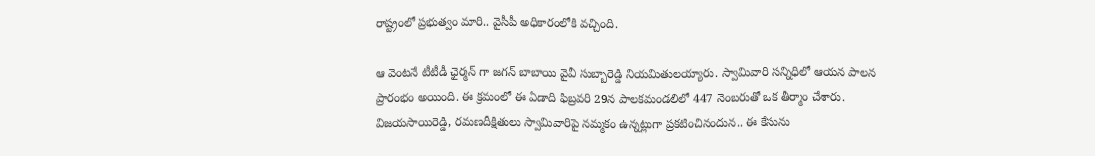రాష్ట్రంలో ప్రభుత్వం మారి.. వైసీపీ అధికారంలోకి వచ్చింది.

ఆ వెంటనే టీటీడీ ఛైర్మన్ గా జగన్ బాబాయి వైవీ సుబ్బారెడ్డి నియమితులయ్యారు. స్వామివారి సన్నిధిలో ఆయన పాలన ప్రారంభం అయింది. ఈ క్రమంలో ఈ ఏడాది ఫిబ్రవరి 29న పాలకమండలిలో 447 నెంబరుతో ఒక తీర్మాం చేశారు. విజయసాయిరెడ్డి, రమణదీక్షితులు స్వామివారిపై నమ్మకం ఉన్నట్లుగా ప్రకటించినందున.. ఈ కేసును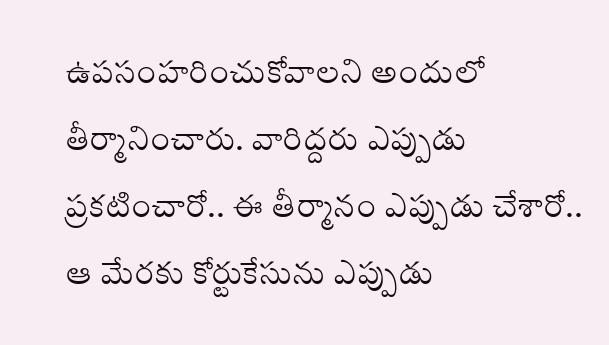ఉపసంహరించుకోవాలని అందులో తీర్మానించారు. వారిద్దరు ఎప్పుడు ప్రకటించారో.. ఈ తీర్మానం ఎప్పుడు చేశారో.. ఆ మేరకు కోర్టుకేసును ఎప్పుడు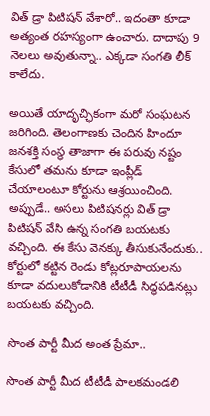విత్ డ్రా పిటిషన్ వేశారో.. ఇదంతా కూడా అత్యంత రహస్యంగా ఉంచారు. దాదాపు 9 నెలలు అవుతున్నా.. ఎక్కడా సంగతి లీక్ కాలేదు.

అయితే యాదృచ్ఛికంగా మరో సంఘటన జరిగింది. తెలంగాణకు చెందిన హిందూ జనశక్తి సంస్థ తాజాగా ఈ పరువు నష్టం కేసులో తమను కూడా ఇంప్లీడ్ చేయాలంటూ కోర్టును ఆశ్రయించింది. అప్పుడే.. అసలు పిటిషనర్లు విత్ డ్రా పిటిషన్ వేసి ఉన్న సంగతి బయటకు వచ్చింది. ఈ కేసు వెనక్కు తీసుకునేందుకు.. కోర్టులో కట్టిన రెండు కోట్లరూపాయలను కూడా వదులుకోడానికి టీటీడీ సిద్ధపడినట్లు బయటకు వచ్చింది.

సొంత పార్టీ మీద అంత ప్రేమా..

సొంత పార్టీ మీద టీటీడీ పాలకమండలి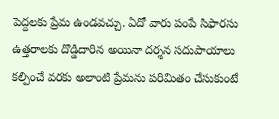పెద్దలకు ప్రేమ ఉండవచ్చు. ఏదో వారు పంపే సిఫారసు ఉత్తరాలకు దొడ్డిదారిన అయినా దర్శన సదుపాయాలు కల్పించే వరకు అలాంటి ప్రేమను పరిమితం చేసుకుంటే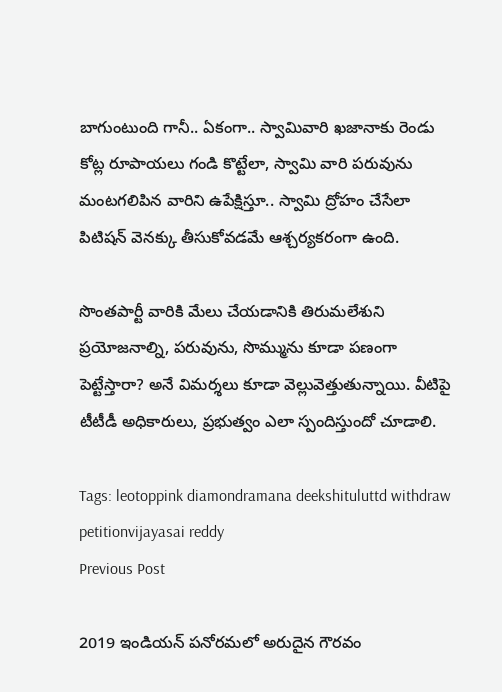బాగుంటుంది గానీ.. ఏకంగా.. స్వామివారి ఖజానాకు రెండు కోట్ల రూపాయలు గండి కొట్టేలా, స్వామి వారి పరువును మంటగలిపిన వారిని ఉపేక్షిస్తూ.. స్వామి ద్రోహం చేసేలా పిటిషన్ వెనక్కు తీసుకోవడమే ఆశ్చర్యకరంగా ఉంది.

సొంతపార్టీ వారికి మేలు చేయడానికి తిరుమలేశుని ప్రయోజనాల్ని, పరువును, సొమ్మును కూడా పణంగా పెట్టేస్తారా? అనే విమర్శలు కూడా వెల్లువెత్తుతున్నాయి. వీటిపై టీటీడీ అధికారులు, ప్రభుత్వం ఎలా స్పందిస్తుందో చూడాలి.

Tags: leotoppink diamondramana deekshituluttd withdraw petitionvijayasai reddy
Previous Post

2019 ఇండియన్ పనోరమలో అరుదైన గౌరవం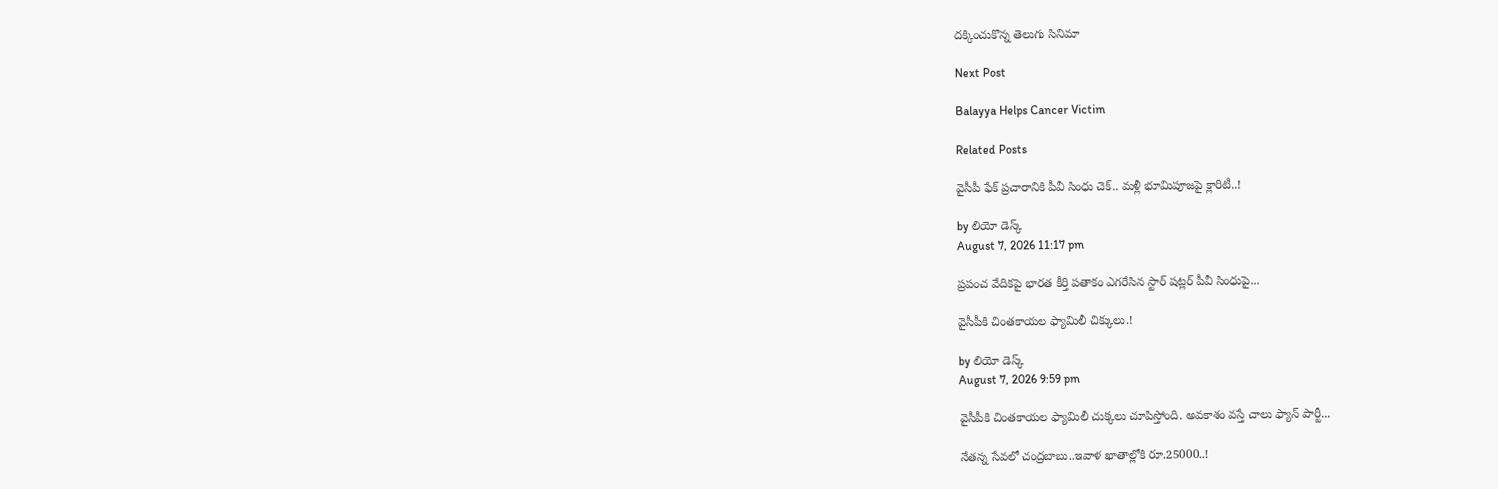దక్కించుకొన్న తెలుగు సినిమా

Next Post

Balayya Helps Cancer Victim

Related Posts

వైసీపీ ఫేక్ ప్రచారానికి పీవీ సింధు చెక్.. మళ్లీ భూమిపూజపై క్లారిటీ..!

by లియో డెస్క్
August 7, 2026 11:17 pm

ప్రపంచ వేదికపై భారత కీర్తి పతాకం ఎగరేసిన స్టార్ షట్లర్ పీవీ సింధుపై...

వైసీపీకి చింతకాయల ఫ్యామిలీ చిక్కులు.!

by లియో డెస్క్
August 7, 2026 9:59 pm

వైసీపీకి చింతకాయల ఫ్యామిలీ చుక్కలు చూపిస్తోంది. అవకాశం వస్తే చాలు ఫ్యాన్‌ పార్టీ...

నేతన్న సేవలో చంద్రబాబు..ఇవాళ ఖాతాల్లోకి రూ.25000..!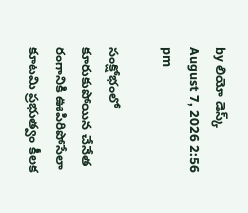by లియో డెస్క్
August 7, 2026 2:56 pm

సంక్షోభంలో కూరుకుపోయిన చేనేత రంగానికి ఊపిరిపోసేలా కూటమి ప్రభుత్వం కీలక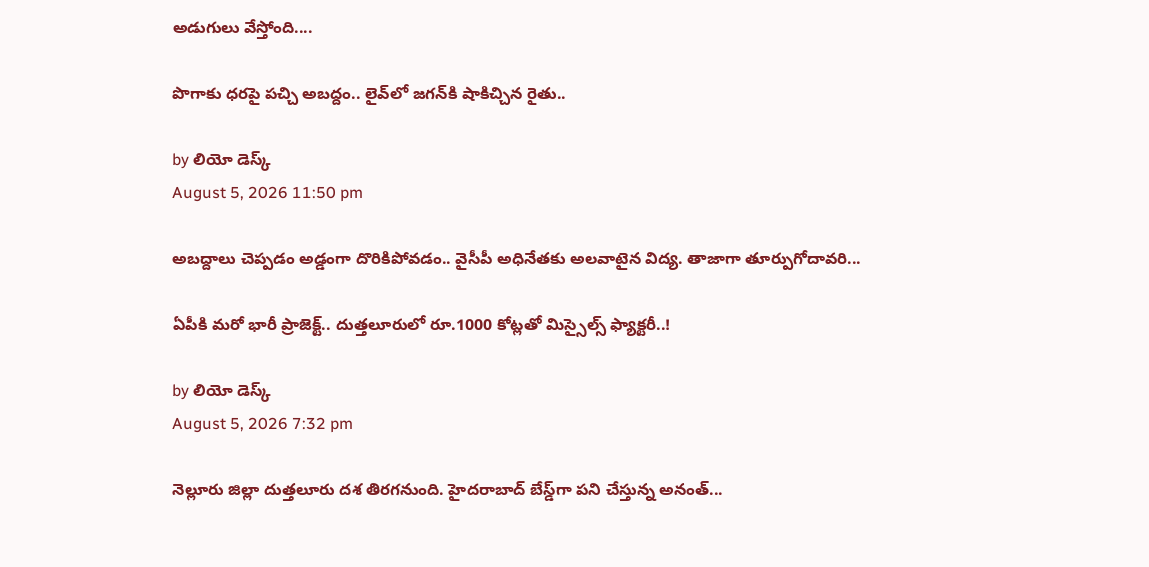అడుగులు వేస్తోంది....

పొగాకు ధరపై పచ్చి అబద్దం.. లైవ్‌లో జగన్‌కి షాకిచ్చిన రైతు..

by లియో డెస్క్
August 5, 2026 11:50 pm

అబద్దాలు చెప్పడం అడ్డంగా దొరికిపోవడం.. వైసీపీ అధినేతకు అలవాటైన విద్య. తాజాగా తూర్పుగోదావరి...

ఏపీకి మరో భారీ ప్రాజెక్ట్.. దుత్తలూరులో రూ.1000 కోట్లతో మిస్సైల్స్ ఫ్యాక్టరీ..!

by లియో డెస్క్
August 5, 2026 7:32 pm

నెల్లూరు జిల్లా దుత్తలూరు దశ తిరగనుంది. హైదరాబాద్‌ బేస్డ్‌గా పని చేస్తున్న అనంత్...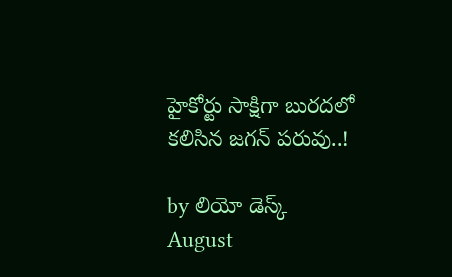హైకోర్టు సాక్షిగా బురదలో కలిసిన జగన్ పరువు..!

by లియో డెస్క్
August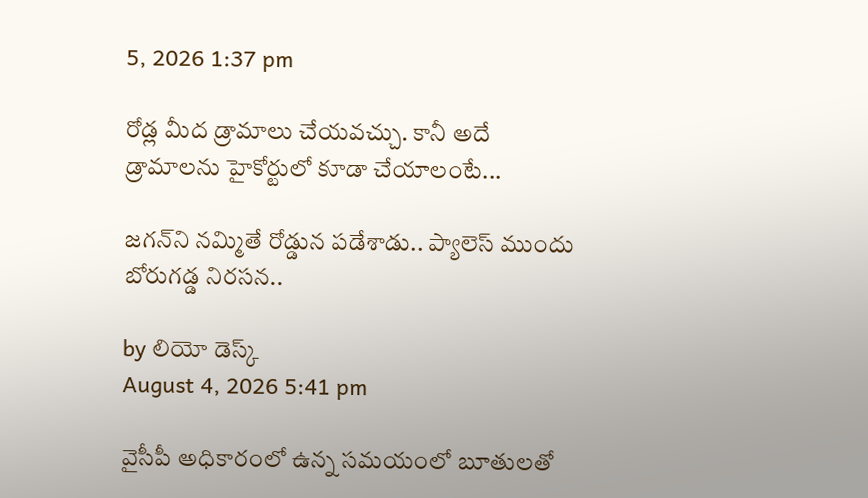5, 2026 1:37 pm

రోడ్ల మీద డ్రామాలు చేయవచ్చు. కానీ అదే డ్రామాలను హైకోర్టులో కూడా చేయాలంటే...

జగన్‌ని నమ్మితే రోడ్డున పడేశాడు.. ప్యాలెస్‌ ముందు బోరుగడ్డ నిరసన..

by లియో డెస్క్
August 4, 2026 5:41 pm

వైసీపీ అధికారంలో ఉన్న సమయంలో బూతులతో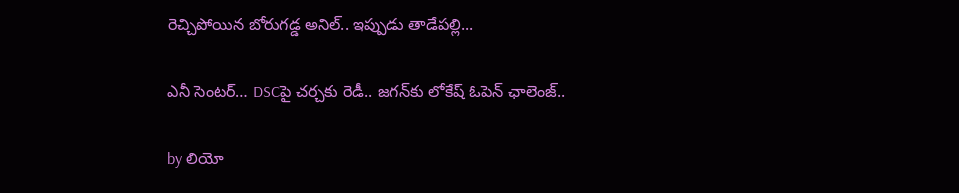రెచ్చిపోయిన బోరుగడ్డ అనిల్‌.. ఇప్పుడు తాడేపల్లి...

ఎనీ సెంటర్‌… DSCపై చర్చకు రెడీ.. జగన్‌కు లోకేష్‌ ఓపెన్ ఛాలెంజ్..

by లియో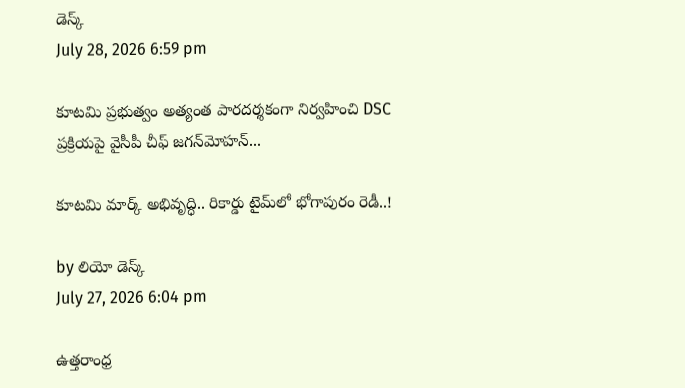డెస్క్
July 28, 2026 6:59 pm

కూటమి ప్రభుత్వం అత్యంత పారదర్శకంగా నిర్వహించి DSC ప్రక్రియపై వైసీపీ చీఫ్ జగన్‌మోహన్...

కూటమి మార్క్ అభివృద్ధి.. రికార్డు టైమ్‌లో భోగాపురం రెడీ..!

by లియో డెస్క్
July 27, 2026 6:04 pm

ఉత్తరాంధ్ర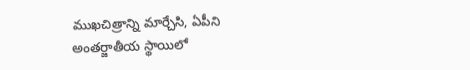ముఖచిత్రాన్ని మార్చేసి, ఏపీని అంతర్జాతీయ స్థాయిలో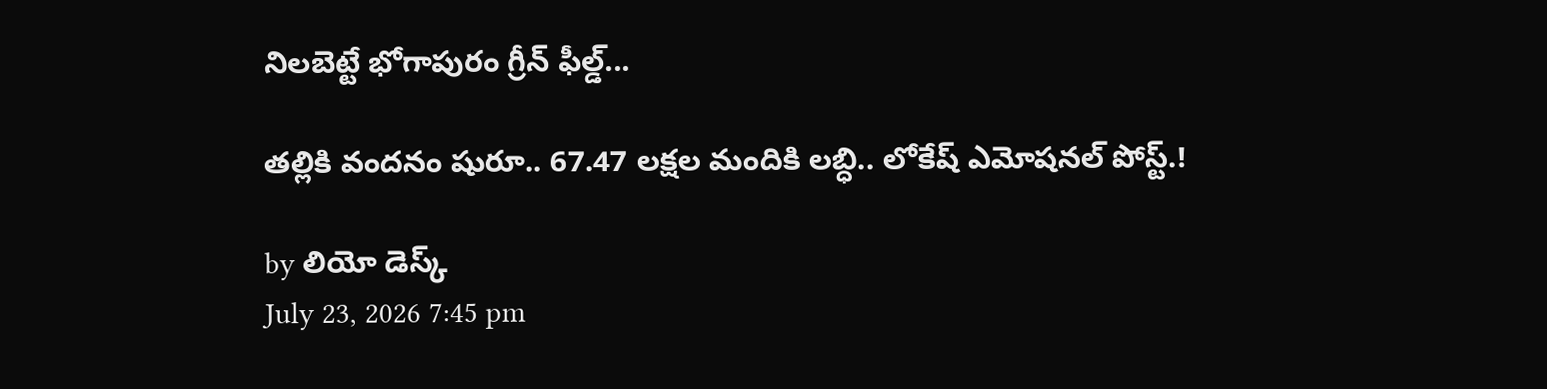నిలబెట్టే భోగాపురం గ్రీన్ ఫీల్డ్...

తల్లికి వందనం షురూ.. 67.47 లక్షల మందికి లబ్ధి.. లోకేష్‌ ఎమోషనల్ పోస్ట్‌.!

by లియో డెస్క్
July 23, 2026 7:45 pm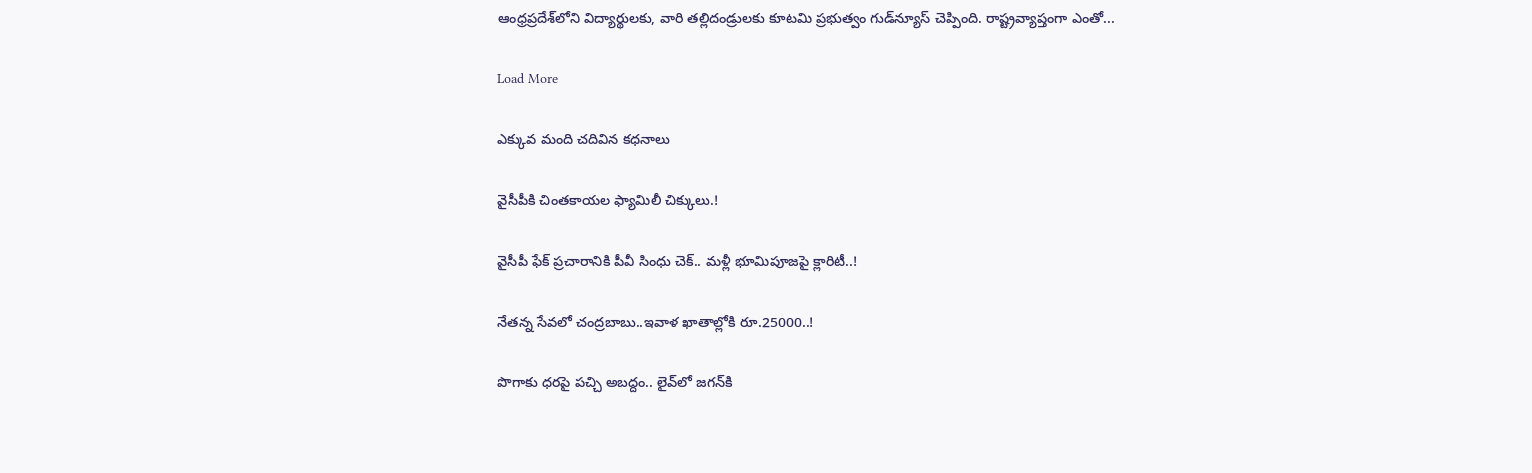ఆంధ్రప్రదేశ్‌లోని విద్యార్థులకు, వారి తల్లిదండ్రులకు కూటమి ప్రభుత్వం గుడ్‌న్యూస్ చెప్పింది. రాష్ట్రవ్యాప్తంగా ఎంతో...

Load More

ఎక్కువ మంది చదివిన కధనాలు

వైసీపీకి చింతకాయల ఫ్యామిలీ చిక్కులు.!

వైసీపీ ఫేక్ ప్రచారానికి పీవీ సింధు చెక్.. మళ్లీ భూమిపూజపై క్లారిటీ..!

నేతన్న సేవలో చంద్రబాబు..ఇవాళ ఖాతాల్లోకి రూ.25000..!

పొగాకు ధరపై పచ్చి అబద్దం.. లైవ్‌లో జగన్‌కి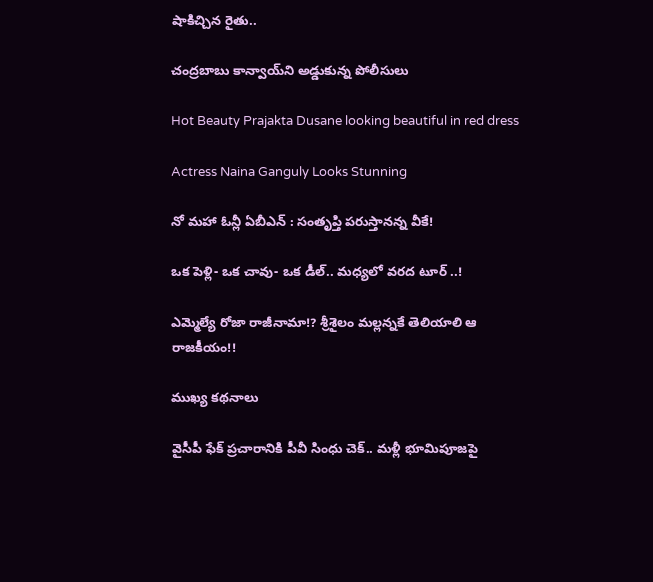షాకిచ్చిన రైతు..

చంద్రబాబు కాన్వాయ్‌ని అడ్డుకున్న పోలీసులు

Hot Beauty Prajakta Dusane looking beautiful in red dress

Actress Naina Ganguly Looks Stunning

నో మహా ఓన్లీ ఏబీఎన్ : సంతృప్తి పరుస్తానన్న వీకే!

ఒక పెళ్లి- ఒక చావు- ఒక డీల్.. మధ్యలో వరద టూర్ ..!

ఎమ్మెల్యే రోజా రాజీనామా!? శ్రీశైలం మల్లన్నకే తెలియాలి ఆ రాజకీయం!!

ముఖ్య కథనాలు

వైసీపీ ఫేక్ ప్రచారానికి పీవీ సింధు చెక్.. మళ్లీ భూమిపూజపై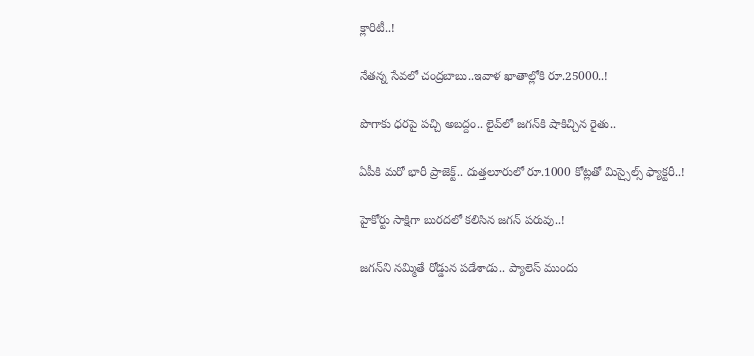క్లారిటీ..!

నేతన్న సేవలో చంద్రబాబు..ఇవాళ ఖాతాల్లోకి రూ.25000..!

పొగాకు ధరపై పచ్చి అబద్దం.. లైవ్‌లో జగన్‌కి షాకిచ్చిన రైతు..

ఏపీకి మరో భారీ ప్రాజెక్ట్.. దుత్తలూరులో రూ.1000 కోట్లతో మిస్సైల్స్ ఫ్యాక్టరీ..!

హైకోర్టు సాక్షిగా బురదలో కలిసిన జగన్ పరువు..!

జగన్‌ని నమ్మితే రోడ్డున పడేశాడు.. ప్యాలెస్‌ ముందు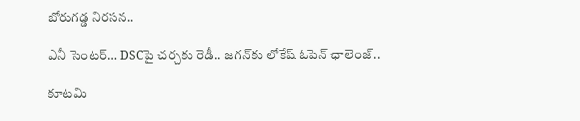బోరుగడ్డ నిరసన..

ఎనీ సెంటర్‌… DSCపై చర్చకు రెడీ.. జగన్‌కు లోకేష్‌ ఓపెన్ ఛాలెంజ్..

కూటమి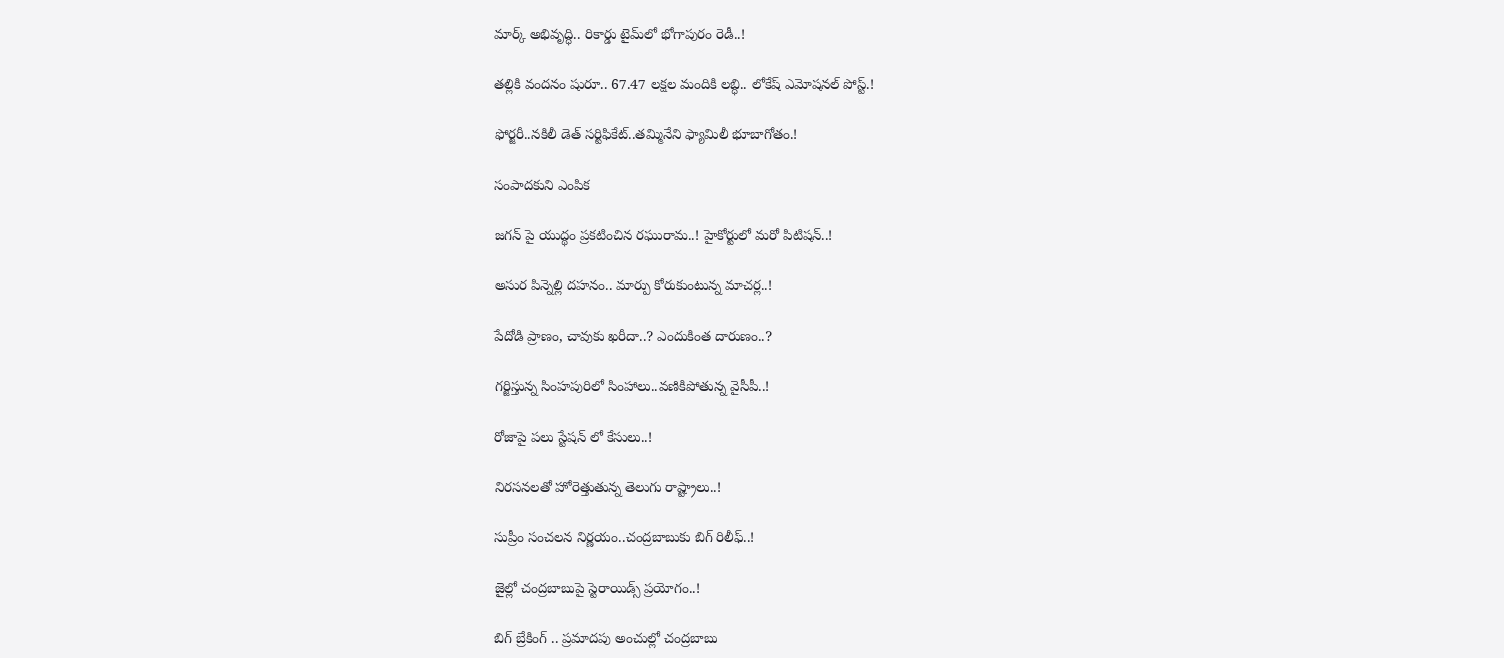మార్క్ అభివృద్ధి.. రికార్డు టైమ్‌లో భోగాపురం రెడీ..!

తల్లికి వందనం షురూ.. 67.47 లక్షల మందికి లబ్ధి.. లోకేష్‌ ఎమోషనల్ పోస్ట్‌.!

ఫోర్జరీ..నకిలీ డెత్ సర్టిఫికేట్..తమ్మినేని ఫ్యామిలీ భూబాగోతం.!

సంపాదకుని ఎంపిక

జగన్ పై యుద్థం ప్రకటించిన రఘురామ..! హైకోర్టులో మరో పిటిషన్..!

అసుర పిన్నెల్లి దహనం.. మార్పు కోరుకుంటున్న మాచర్ల..!

పేదోడి ప్రాణం, చావుకు ఖరీదా..? ఎందుకింత దారుణం..?

గర్జిస్తున్న సింహపురిలో సింహాలు..వణికిపోతున్న వైసీపీ..!

రోజాపై పలు స్టేషన్ లో కేసులు..!

నిరసనలతో హోరెత్తుతున్న తెలుగు రాష్ట్రాలు..!

సుప్రీం సంచలన నిర్ణయం..చంద్రబాబుకు బిగ్ రిలీఫ్..!

జైల్లో చంద్రబాబుపై స్టెరాయిడ్స్ ప్రయోగం..!

బిగ్ బ్రేకింగ్ .. ప్రమాదపు అంచుల్లో చంద్రబాబు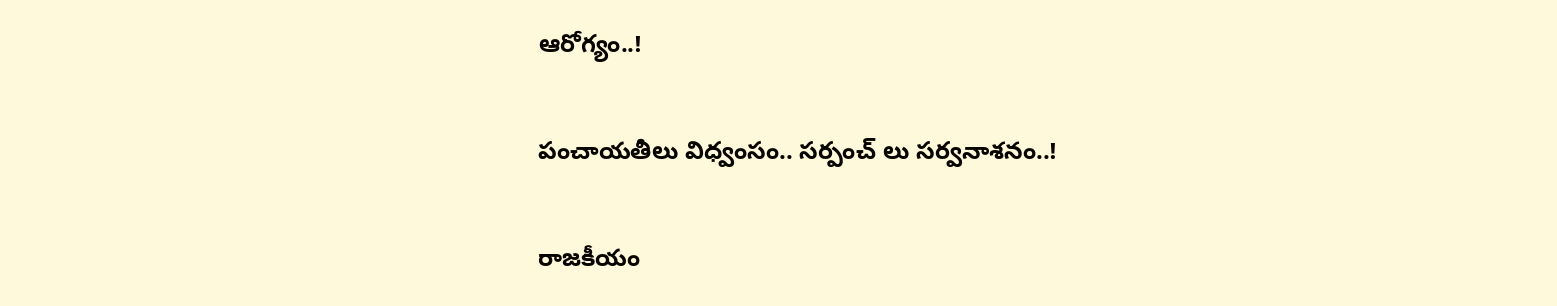ఆరోగ్యం..!

పంచాయతీలు విధ్వంసం.. సర్పంచ్ లు సర్వనాశనం..!

రాజకీయం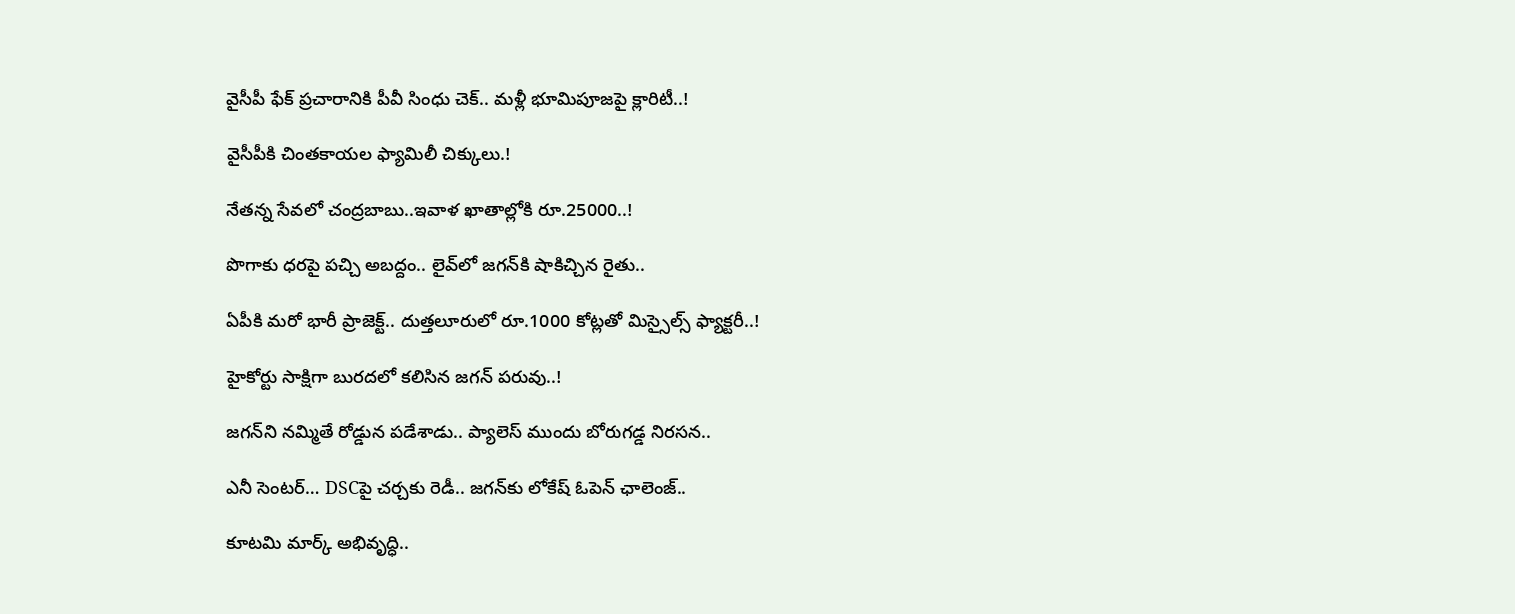వైసీపీ ఫేక్ ప్రచారానికి పీవీ సింధు చెక్.. మళ్లీ భూమిపూజపై క్లారిటీ..!

వైసీపీకి చింతకాయల ఫ్యామిలీ చిక్కులు.!

నేతన్న సేవలో చంద్రబాబు..ఇవాళ ఖాతాల్లోకి రూ.25000..!

పొగాకు ధరపై పచ్చి అబద్దం.. లైవ్‌లో జగన్‌కి షాకిచ్చిన రైతు..

ఏపీకి మరో భారీ ప్రాజెక్ట్.. దుత్తలూరులో రూ.1000 కోట్లతో మిస్సైల్స్ ఫ్యాక్టరీ..!

హైకోర్టు సాక్షిగా బురదలో కలిసిన జగన్ పరువు..!

జగన్‌ని నమ్మితే రోడ్డున పడేశాడు.. ప్యాలెస్‌ ముందు బోరుగడ్డ నిరసన..

ఎనీ సెంటర్‌… DSCపై చర్చకు రెడీ.. జగన్‌కు లోకేష్‌ ఓపెన్ ఛాలెంజ్..

కూటమి మార్క్ అభివృద్ధి..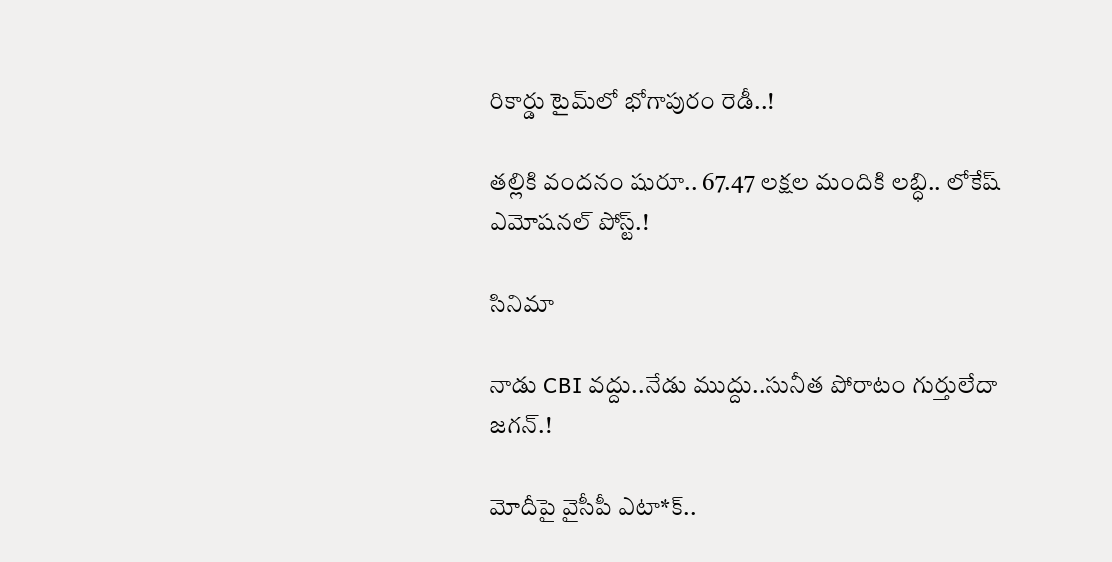రికార్డు టైమ్‌లో భోగాపురం రెడీ..!

తల్లికి వందనం షురూ.. 67.47 లక్షల మందికి లబ్ధి.. లోకేష్‌ ఎమోషనల్ పోస్ట్‌.!

సినిమా

నాడు CBI వద్దు..నేడు ముద్దు..సునీత పోరాటం గుర్తులేదా జగన్.!

మోదీపై వైసీపీ ఎటా*క్..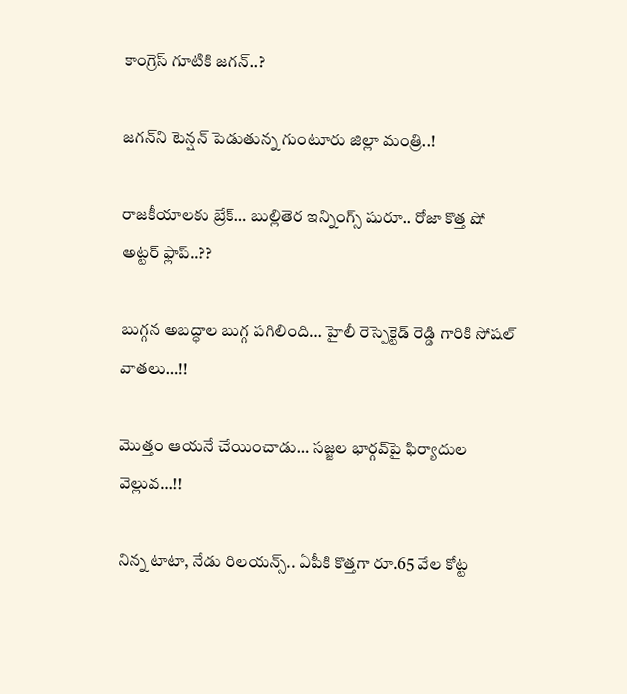కాంగ్రెస్ గూటికి జగన్..?

జగన్‌ని టెన్షన్‌ పెడుతున్న గుంటూరు జిల్లా మంత్రి..!

రాజకీయాలకు బ్రేక్… బుల్లితెర ఇన్నింగ్స్ షురూ.. రోజా కొత్త షో అట్టర్ ఫ్లాప్..??

బుగ్గన అబద్ధాల బుగ్గ పగిలింది… హైలీ రెస్పెక్టెడ్‌ రెడ్డి గారికి సోషల్‌ వాతలు…!!

మొత్తం ఆయనే చేయించాడు… సజ్జల భార్గవ్‌పై ఫిర్యాదుల వెల్లువ…!!

నిన్న టాటా, నేడు రిలయన్స్.. ఏపీకి కొత్తగా రూ.65 వేల కోట్ట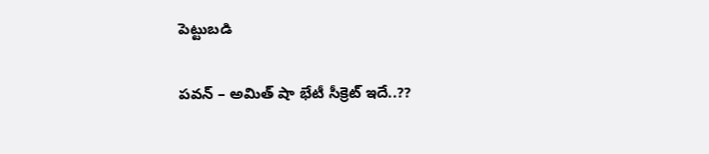పెట్టుబడి

పవన్‌ – అమిత్‌ షా భేటీ సీక్రెట్‌ ఇదే..??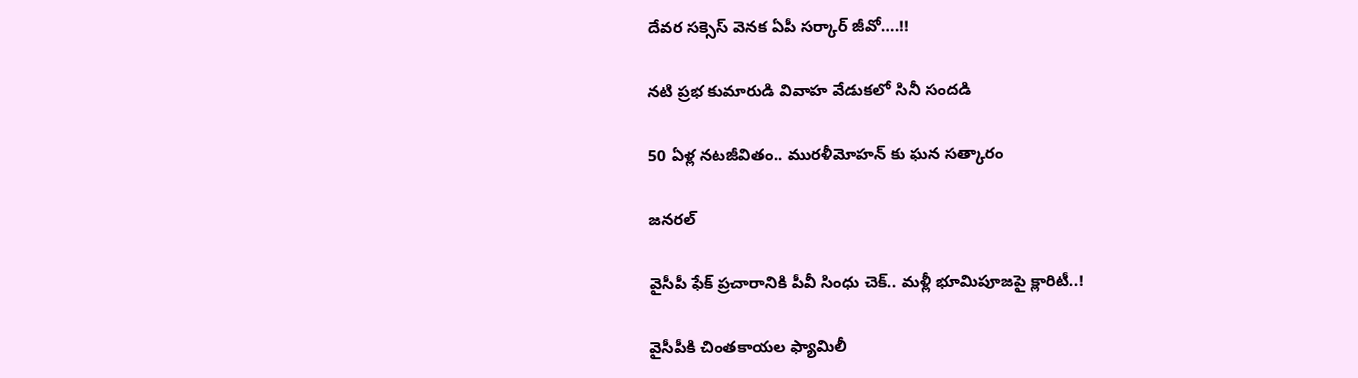దేవర సక్సెస్‌ వెనక ఏపీ సర్కార్‌ జీవో….!!

నటి ప్రభ కుమారుడి వివాహ వేడుకలో సినీ సందడి

50 ఏళ్ల నటజీవితం.. మురళీమోహన్ కు ఘన సత్కారం

జనరల్

వైసీపీ ఫేక్ ప్రచారానికి పీవీ సింధు చెక్.. మళ్లీ భూమిపూజపై క్లారిటీ..!

వైసీపీకి చింతకాయల ఫ్యామిలీ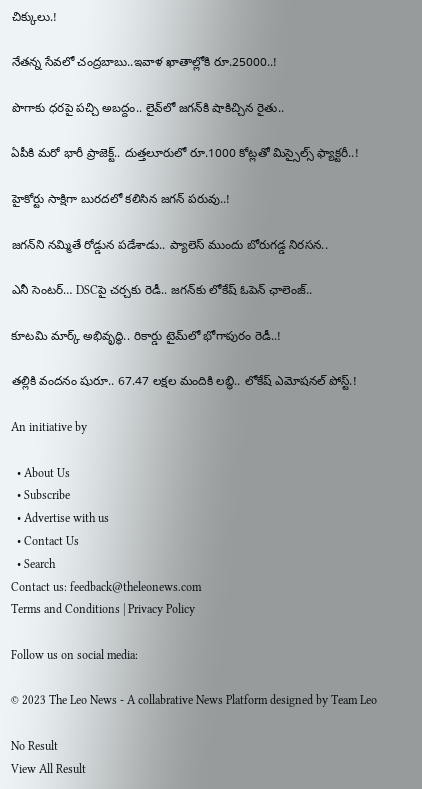చిక్కులు.!

నేతన్న సేవలో చంద్రబాబు..ఇవాళ ఖాతాల్లోకి రూ.25000..!

పొగాకు ధరపై పచ్చి అబద్దం.. లైవ్‌లో జగన్‌కి షాకిచ్చిన రైతు..

ఏపీకి మరో భారీ ప్రాజెక్ట్.. దుత్తలూరులో రూ.1000 కోట్లతో మిస్సైల్స్ ఫ్యాక్టరీ..!

హైకోర్టు సాక్షిగా బురదలో కలిసిన జగన్ పరువు..!

జగన్‌ని నమ్మితే రోడ్డున పడేశాడు.. ప్యాలెస్‌ ముందు బోరుగడ్డ నిరసన..

ఎనీ సెంటర్‌… DSCపై చర్చకు రెడీ.. జగన్‌కు లోకేష్‌ ఓపెన్ ఛాలెంజ్..

కూటమి మార్క్ అభివృద్ధి.. రికార్డు టైమ్‌లో భోగాపురం రెడీ..!

తల్లికి వందనం షురూ.. 67.47 లక్షల మందికి లబ్ధి.. లోకేష్‌ ఎమోషనల్ పోస్ట్‌.!

An initiative by

  • About Us
  • Subscribe
  • Advertise with us
  • Contact Us
  • Search
Contact us: feedback@theleonews.com
Terms and Conditions | Privacy Policy

Follow us on social media:

© 2023 The Leo News - A collabrative News Platform designed by Team Leo

No Result
View All Result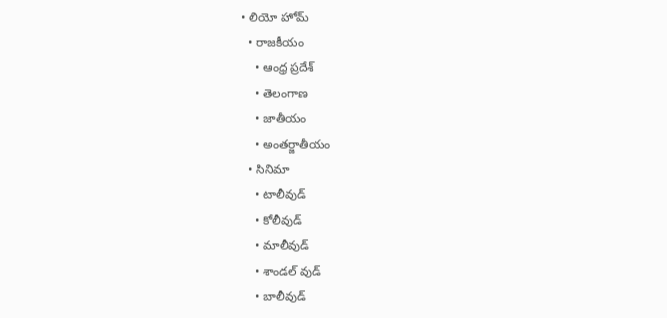• లియో హోమ్
  • రాజకీయం
    • ఆంధ్ర ప్రదేశ్
    • తెలంగాణ
    • జాతీయం
    • అంతర్జాతీయం
  • సినిమా
    • టాలీవుడ్
    • కోలీవుడ్
    • మాలీవుడ్
    • శాండల్ వుడ్
    • బాలీవుడ్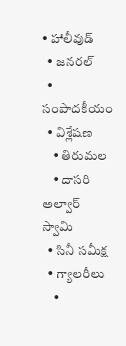• హాలీవుడ్
  • జనరల్
  • సంపాదకీయం
  • విశ్లేషణ
    • తిరుమల
    • దాసరి అల్వార్ స్వామి
  • సినీ సమీక్ష
  • గ్యాలరీలు
    •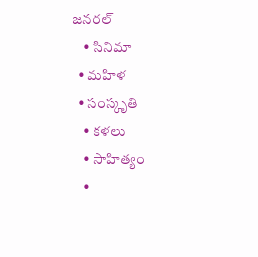జనరల్
    • సినిమా
  • మహిళ
  • సంస్కృతి
    • కళలు
    • సాహిత్యం
    •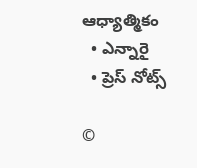ఆధ్యాత్మికం
  • ఎన్నారై
  • ప్రెస్ నోట్స్

©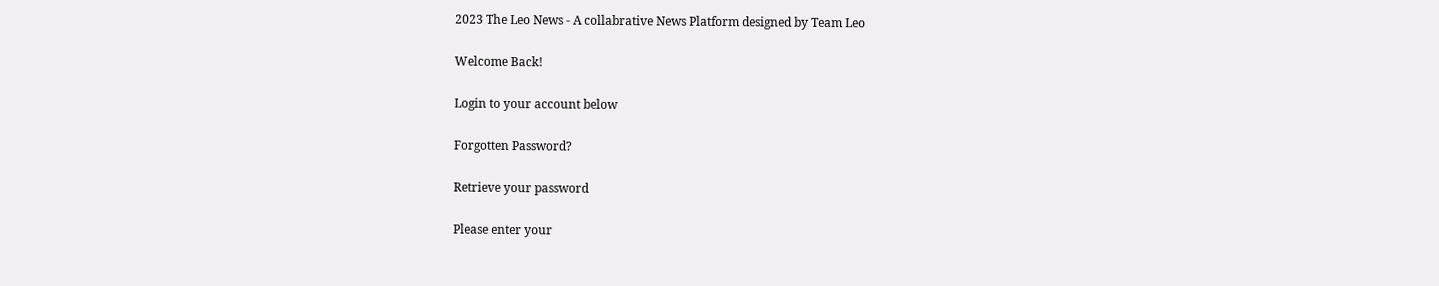2023 The Leo News - A collabrative News Platform designed by Team Leo

Welcome Back!

Login to your account below

Forgotten Password?

Retrieve your password

Please enter your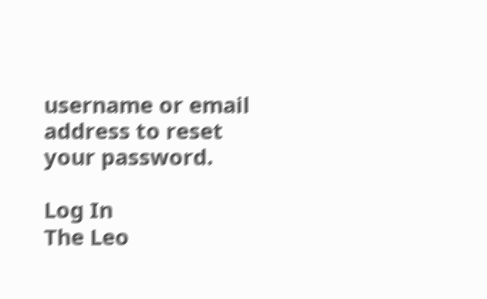username or email address to reset your password.

Log In
The Leo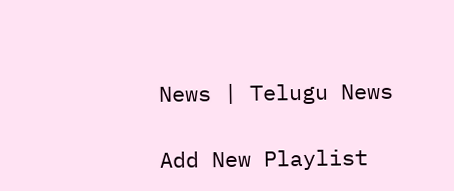News | Telugu News

Add New Playlist